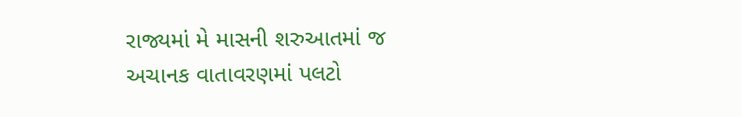રાજ્યમાં મે માસની શરુઆતમાં જ અચાનક વાતાવરણમાં પલટો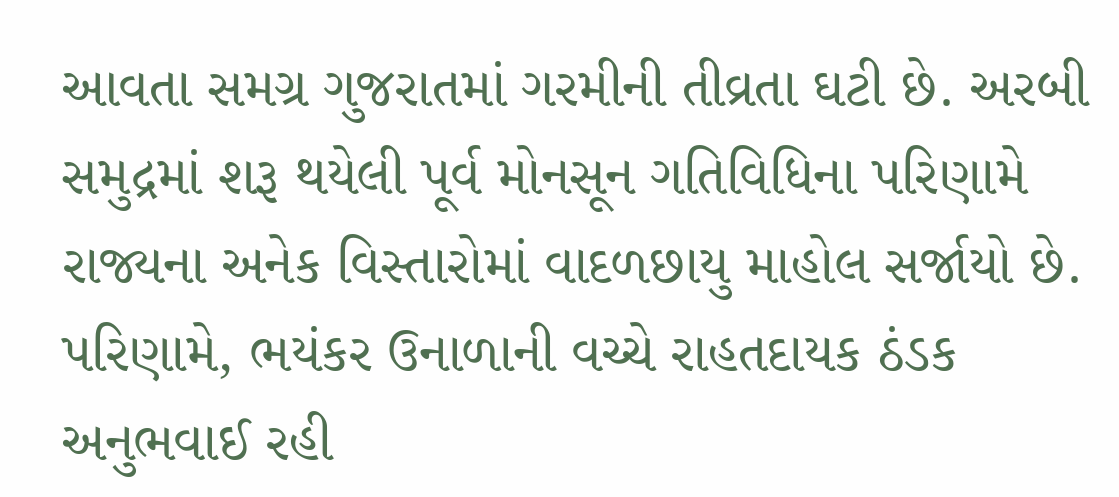આવતા સમગ્ર ગુજરાતમાં ગરમીની તીવ્રતા ઘટી છે. અરબી સમુદ્રમાં શરૂ થયેલી પૂર્વ મોનસૂન ગતિવિધિના પરિણામે રાજ્યના અનેક વિસ્તારોમાં વાદળછાયુ માહોલ સર્જાયો છે. પરિણામે, ભયંકર ઉનાળાની વચ્ચે રાહતદાયક ઠંડક અનુભવાઈ રહી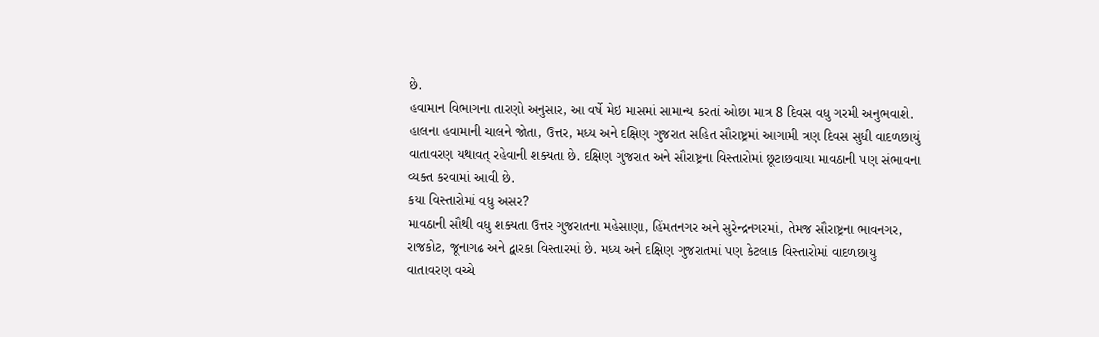છે.
હવામાન વિભાગના તારણો અનુસાર, આ વર્ષે મેઇ માસમાં સામાન્ય કરતાં ઓછા માત્ર 8 દિવસ વધુ ગરમી અનુભવાશે. હાલના હવામાની ચાલને જોતા, ઉત્તર, મધ્ય અને દક્ષિણ ગુજરાત સહિત સૌરાષ્ટ્રમાં આગામી ત્રણ દિવસ સુધી વાદળછાયું વાતાવરણ યથાવત્ રહેવાની શક્યતા છે. દક્ષિણ ગુજરાત અને સૌરાષ્ટ્રના વિસ્તારોમાં છૂટાછવાયા માવઠાની પણ સંભાવના વ્યક્ત કરવામાં આવી છે.
કયા વિસ્તારોમાં વધુ અસર?
માવઠાની સૌથી વધુ શક્યતા ઉત્તર ગુજરાતના મહેસાણા, હિંમતનગર અને સુરેન્દ્રનગરમાં, તેમજ સૌરાષ્ટ્રના ભાવનગર, રાજકોટ, જૂનાગઢ અને દ્વારકા વિસ્તારમાં છે. મધ્ય અને દક્ષિણ ગુજરાતમાં પણ કેટલાક વિસ્તારોમાં વાદળછાયુ વાતાવરણ વચ્ચે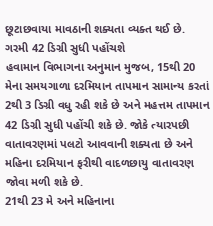છૂટાછવાયા માવઠાની શક્યતા વ્યક્ત થઈ છે.
ગરમી 42 ડિગ્રી સુધી પહોંચશે
હવામાન વિભાગના અનુમાન મુજબ, 15થી 20 મેના સમયગાળા દરમિયાન તાપમાન સામાન્ય કરતાં 2થી 3 ડિગ્રી વધુ રહી શકે છે અને મહત્તમ તાપમાન 42 ડિગ્રી સુધી પહોંચી શકે છે. જોકે ત્યારપછી વાતાવરણમાં પલટો આવવાની શક્યતા છે અને મહિના દરમિયાન ફરીથી વાદળછાયુ વાતાવરણ જોવા મળી શકે છે.
21થી 23 મે અને મહિનાના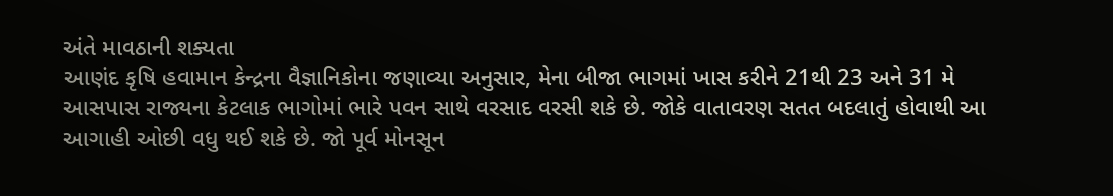અંતે માવઠાની શક્યતા
આણંદ કૃષિ હવામાન કેન્દ્રના વૈજ્ઞાનિકોના જણાવ્યા અનુસાર, મેના બીજા ભાગમાં ખાસ કરીને 21થી 23 અને 31 મે આસપાસ રાજ્યના કેટલાક ભાગોમાં ભારે પવન સાથે વરસાદ વરસી શકે છે. જોકે વાતાવરણ સતત બદલાતું હોવાથી આ આગાહી ઓછી વધુ થઈ શકે છે. જો પૂર્વ મોનસૂન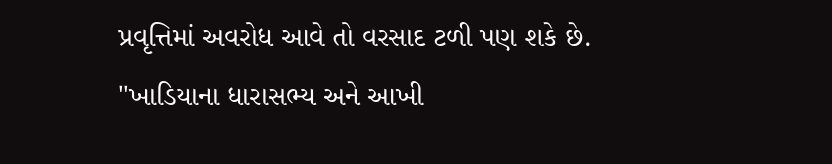પ્રવૃત્તિમાં અવરોધ આવે તો વરસાદ ટળી પણ શકે છે.
"ખાડિયાના ધારાસભ્ય અને આખી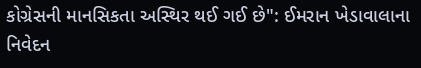કોગ્રેસની માનસિકતા અસ્થિર થઈ ગઈ છે": ઈમરાન ખેડાવાલાના નિવેદન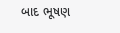બાદ ભૂષણ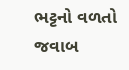ભટ્ટનો વળતો જવાબ